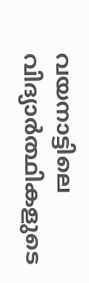വയനാട്ടിലെ വിദ്യാര്‍ത്ഥികളുടെ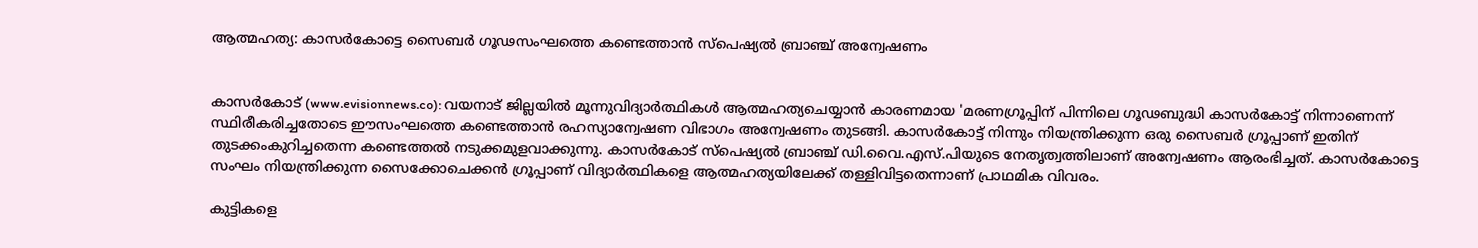ആത്മഹത്യ: കാസര്‍കോട്ടെ സൈബര്‍ ഗൂഢസംഘത്തെ കണ്ടെത്താന്‍ സ്പെഷ്യല്‍ ബ്രാഞ്ച് അന്വേഷണം


കാസര്‍കോട് (www.evisionnews.co): വയനാട് ജില്ലയില്‍ മൂന്നുവിദ്യാര്‍ത്ഥികള്‍ ആത്മഹത്യചെയ്യാന്‍ കാരണമായ 'മരണഗ്രൂപ്പിന് പിന്നിലെ ഗൂഢബുദ്ധി കാസര്‍കോട്ട് നിന്നാണെന്ന് സ്ഥിരീകരിച്ചതോടെ ഈസംഘത്തെ കണ്ടെത്താന്‍ രഹസ്യാന്വേഷണ വിഭാഗം അന്വേഷണം തുടങ്ങി. കാസര്‍കോട്ട് നിന്നും നിയന്ത്രിക്കുന്ന ഒരു സൈബര്‍ ഗ്രൂപ്പാണ് ഇതിന് തുടക്കംകുറിച്ചതെന്ന കണ്ടെത്തല്‍ നടുക്കമുളവാക്കുന്നു. കാസര്‍കോട് സ്പെഷ്യല്‍ ബ്രാഞ്ച് ഡി.വൈ.എസ്.പിയുടെ നേതൃത്വത്തിലാണ് അന്വേഷണം ആരംഭിച്ചത്. കാസര്‍കോട്ടെ സംഘം നിയന്ത്രിക്കുന്ന സൈക്കോചെക്കന്‍ ഗ്രൂപ്പാണ് വിദ്യാര്‍ത്ഥികളെ ആത്മഹത്യയിലേക്ക് തള്ളിവിട്ടതെന്നാണ് പ്രാഥമിക വിവരം.

കുട്ടികളെ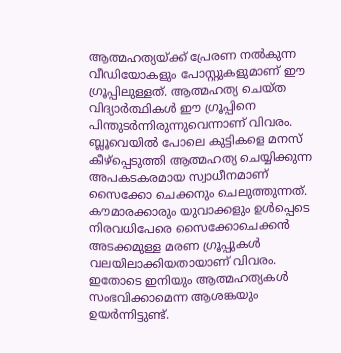ആത്മഹത്യയ്ക്ക് പ്രേരണ നല്‍കുന്ന വീഡിയോകളും പോസ്റ്റുകളുമാണ് ഈ ഗ്രൂപ്പിലുള്ളത്. ആത്മഹത്യ ചെയ്ത വിദ്യാര്‍ത്ഥികള്‍ ഈ ഗ്രൂപ്പിനെ പിന്തുടര്‍ന്നിരുന്നുവെന്നാണ് വിവരം. ബ്ലൂവെയില്‍ പോലെ കുട്ടികളെ മനസ് കീഴ്പ്പെടുത്തി ആത്മഹത്യ ചെയ്യിക്കുന്ന അപകടകരമായ സ്വാധീനമാണ് സൈക്കോ ചെക്കനും ചെലുത്തുന്നത്. കൗമാരക്കാരും യുവാക്കളും ഉള്‍പ്പെടെ നിരവധിപേരെ സൈക്കോചെക്കന്‍ അടക്കമുള്ള മരണ ഗ്രൂപ്പുകള്‍ വലയിലാക്കിയതായാണ് വിവരം. ഇതോടെ ഇനിയും ആത്മഹത്യകള്‍ സംഭവിക്കാമെന്ന ആശങ്കയും ഉയര്‍ന്നിട്ടുണ്ട്.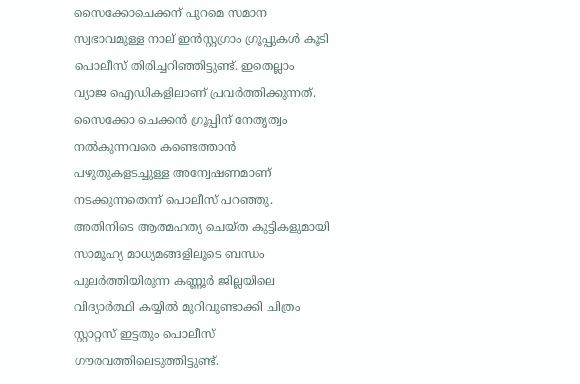സൈക്കോചെക്കന് പുറമെ സമാന സ്വഭാവമുള്ള നാല് ഇന്‍സ്റ്റഗ്രാം ഗ്രൂപ്പുകള്‍ കൂടി പൊലീസ് തിരിച്ചറിഞ്ഞിട്ടുണ്ട്. ഇതെല്ലാം വ്യാജ ഐഡികളിലാണ് പ്രവര്‍ത്തിക്കുന്നത്. സൈക്കോ ചെക്കന്‍ ഗ്രൂപ്പിന് നേതൃത്വം നല്‍കുന്നവരെ കണ്ടെത്താന്‍ പഴുതുകളടച്ചുള്ള അന്വേഷണമാണ് നടക്കുന്നതെന്ന് പൊലീസ് പറഞ്ഞു. അതിനിടെ ആത്മഹത്യ ചെയ്ത കുട്ടികളുമായി സാമൂഹ്യ മാധ്യമങ്ങളിലൂടെ ബന്ധം പുലര്‍ത്തിയിരുന്ന കണ്ണൂര്‍ ജില്ലയിലെ വിദ്യാര്‍ത്ഥി കയ്യില്‍ മുറിവുണ്ടാക്കി ചിത്രം സ്റ്റാറ്റസ് ഇട്ടതും പൊലീസ് ഗൗരവത്തിലെടുത്തിട്ടുണ്ട്.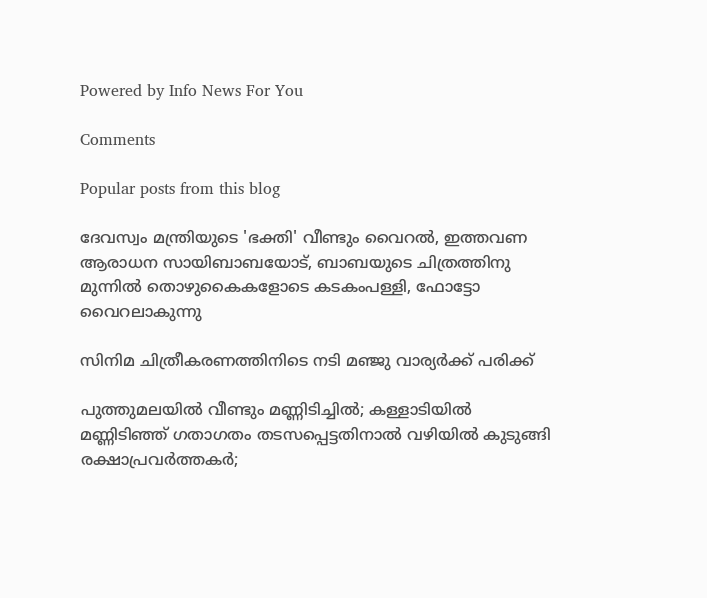Powered by Info News For You

Comments

Popular posts from this blog

ദേവസ്വം മന്ത്രിയുടെ 'ഭക്തി' വീണ്ടും വൈറല്‍, ഇത്തവണ ആരാധന സായിബാബയോട്, ബാബയുടെ ചിത്രത്തിനു മുന്നില്‍ തൊഴുകൈകളോടെ കടകംപള്ളി, ഫോട്ടോ വൈറലാകുന്നു

സിനിമ ചിത്രീകരണത്തിനിടെ നടി മഞ്ജു വാര്യര്‍ക്ക് പരിക്ക്

പുത്തുമലയില്‍ വീണ്ടും മണ്ണിടിച്ചില്‍; കള്ളാടിയില്‍ മണ്ണിടിഞ്ഞ് ഗതാഗതം തടസപ്പെട്ടതിനാല്‍ വഴിയില്‍ കുടുങ്ങി രക്ഷാപ്രവര്‍ത്തകര്‍;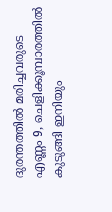ദുരന്തത്തില്‍ മരിച്ചവരുടെ എണ്ണം 9, ചെളിക്കൂമ്പാരത്തില്‍ കുടുങ്ങി ഇനിയും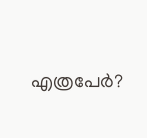എത്രപേര്‍?